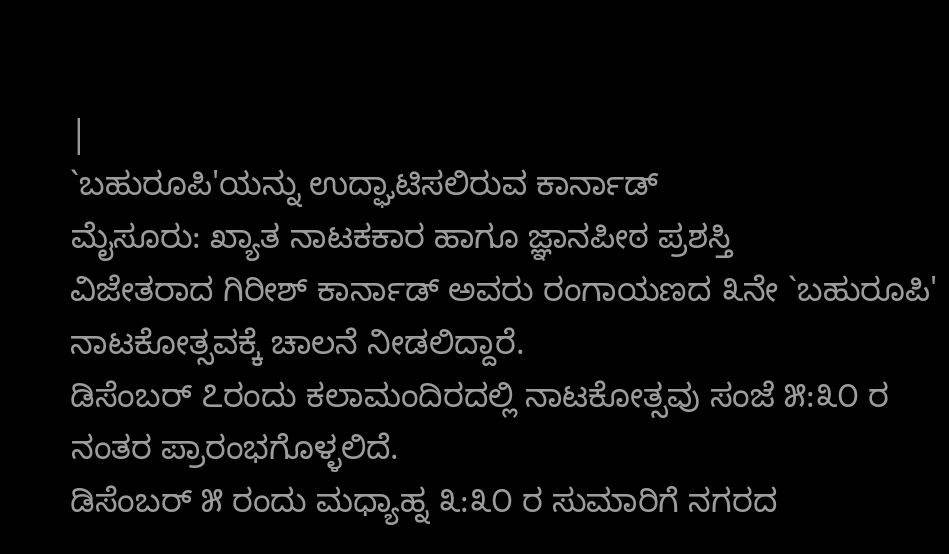|
`ಬಹುರೂಪಿ'ಯನ್ನು ಉದ್ಘಾಟಿಸಲಿರುವ ಕಾರ್ನಾಡ್
ಮೈಸೂರು: ಖ್ಯಾತ ನಾಟಕಕಾರ ಹಾಗೂ ಜ್ಞಾನಪೀಠ ಪ್ರಶಸ್ತಿ
ವಿಜೇತರಾದ ಗಿರೀಶ್ ಕಾರ್ನಾಡ್ ಅವರು ರಂಗಾಯಣದ ೩ನೇ `ಬಹುರೂಪಿ'
ನಾಟಕೋತ್ಸವಕ್ಕೆ ಚಾಲನೆ ನೀಡಲಿದ್ದಾರೆ.
ಡಿಸೆಂಬರ್ ೭ರಂದು ಕಲಾಮಂದಿರದಲ್ಲಿ ನಾಟಕೋತ್ಸವು ಸಂಜೆ ೫:೩೦ ರ
ನಂತರ ಪ್ರಾರಂಭಗೊಳ್ಳಲಿದೆ.
ಡಿಸೆಂಬರ್ ೫ ರಂದು ಮಧ್ಯಾಹ್ನ ೩:೩೦ ರ ಸುಮಾರಿಗೆ ನಗರದ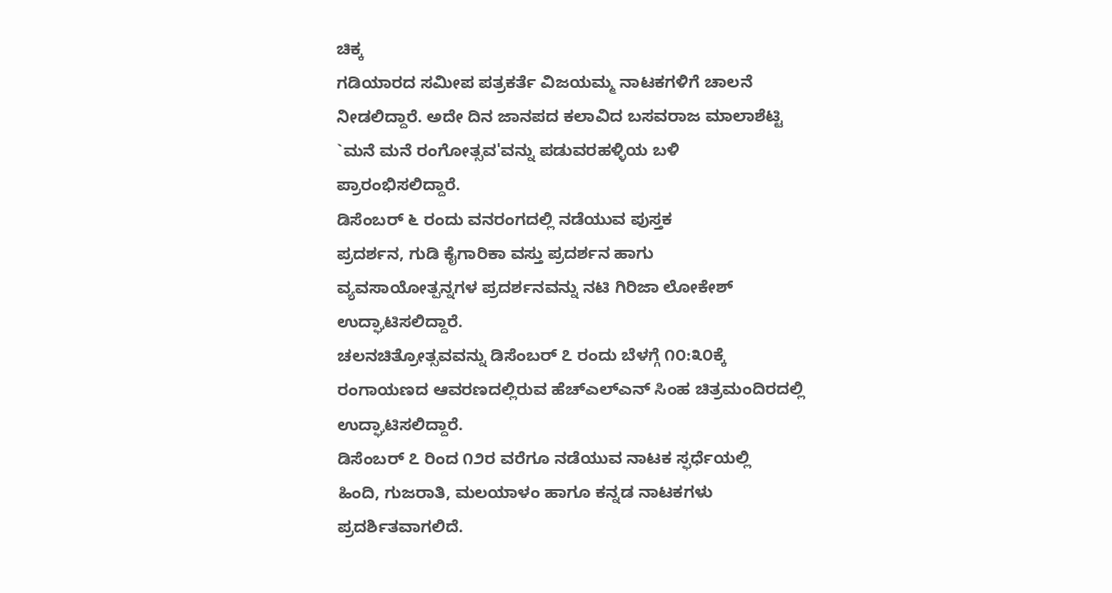ಚಿಕ್ಕ
ಗಡಿಯಾರದ ಸಮೀಪ ಪತ್ರಕರ್ತೆ ವಿಜಯಮ್ಮ ನಾಟಕಗಳಿಗೆ ಚಾಲನೆ
ನೀಡಲಿದ್ದಾರೆ. ಅದೇ ದಿನ ಜಾನಪದ ಕಲಾವಿದ ಬಸವರಾಜ ಮಾಲಾಶೆಟ್ಟಿ
`ಮನೆ ಮನೆ ರಂಗೋತ್ಸವ'ವನ್ನು ಪಡುವರಹಳ್ಳಿಯ ಬಳಿ
ಪ್ರಾರಂಭಿಸಲಿದ್ದಾರೆ.
ಡಿಸೆಂಬರ್ ೬ ರಂದು ವನರಂಗದಲ್ಲಿ ನಡೆಯುವ ಪುಸ್ತಕ
ಪ್ರದರ್ಶನ, ಗುಡಿ ಕೈಗಾರಿಕಾ ವಸ್ತು ಪ್ರದರ್ಶನ ಹಾಗು
ವ್ಯವಸಾಯೋತ್ಪನ್ನಗಳ ಪ್ರದರ್ಶನವನ್ನು ನಟಿ ಗಿರಿಜಾ ಲೋಕೇಶ್
ಉದ್ಘಾಟಿಸಲಿದ್ದಾರೆ.
ಚಲನಚಿತ್ರೋತ್ಸವವನ್ನು ಡಿಸೆಂಬರ್ ೭ ರಂದು ಬೆಳಗ್ಗೆ ೧೦:೩೦ಕ್ಕೆ
ರಂಗಾಯಣದ ಆವರಣದಲ್ಲಿರುವ ಹೆಚ್ಎಲ್ಎನ್ ಸಿಂಹ ಚಿತ್ರಮಂದಿರದಲ್ಲಿ
ಉದ್ಘಾಟಿಸಲಿದ್ದಾರೆ.
ಡಿಸೆಂಬರ್ ೭ ರಿಂದ ೧೨ರ ವರೆಗೂ ನಡೆಯುವ ನಾಟಕ ಸ್ಫರ್ಧೆಯಲ್ಲಿ
ಹಿಂದಿ, ಗುಜರಾತಿ, ಮಲಯಾಳಂ ಹಾಗೂ ಕನ್ನಡ ನಾಟಕಗಳು
ಪ್ರದರ್ಶಿತವಾಗಲಿದೆ.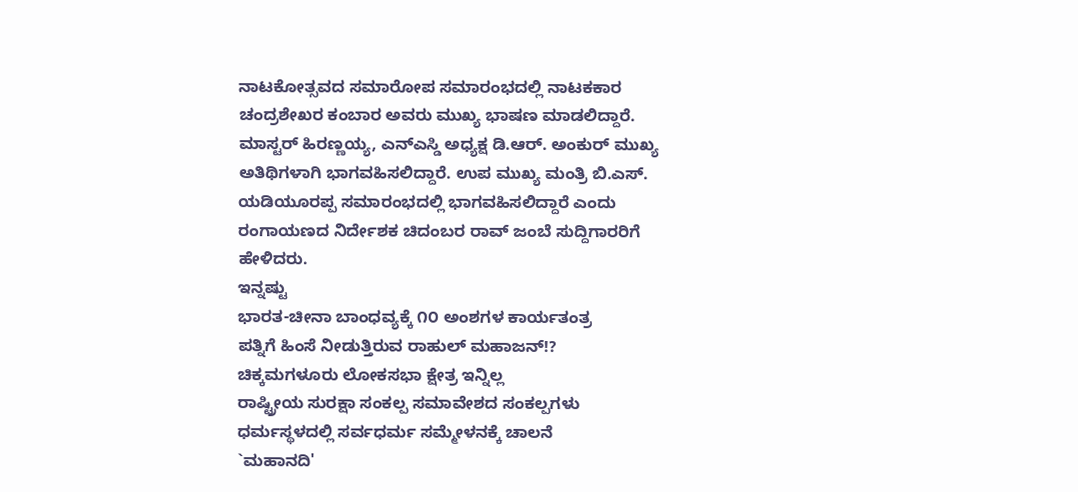ನಾಟಕೋತ್ಸವದ ಸಮಾರೋಪ ಸಮಾರಂಭದಲ್ಲಿ ನಾಟಕಕಾರ
ಚಂದ್ರಶೇಖರ ಕಂಬಾರ ಅವರು ಮುಖ್ಯ ಭಾಷಣ ಮಾಡಲಿದ್ದಾರೆ.
ಮಾಸ್ಟರ್ ಹಿರಣ್ಣಯ್ಯ, ಎನ್ಎಸ್ಡಿ ಅಧ್ಯಕ್ಷ ಡಿ.ಆರ್. ಅಂಕುರ್ ಮುಖ್ಯ
ಅತಿಥಿಗಳಾಗಿ ಭಾಗವಹಿಸಲಿದ್ದಾರೆ. ಉಪ ಮುಖ್ಯ ಮಂತ್ರಿ ಬಿ.ಎಸ್.
ಯಡಿಯೂರಪ್ಪ ಸಮಾರಂಭದಲ್ಲಿ ಭಾಗವಹಿಸಲಿದ್ದಾರೆ ಎಂದು
ರಂಗಾಯಣದ ನಿರ್ದೇಶಕ ಚಿದಂಬರ ರಾವ್ ಜಂಬೆ ಸುದ್ದಿಗಾರರಿಗೆ
ಹೇಳಿದರು.
ಇನ್ನಷ್ಟು
ಭಾರತ-ಚೀನಾ ಬಾಂಧವ್ಯಕ್ಕೆ ೧೦ ಅಂಶಗಳ ಕಾರ್ಯತಂತ್ರ
ಪತ್ನಿಗೆ ಹಿಂಸೆ ನೀಡುತ್ತಿರುವ ರಾಹುಲ್ ಮಹಾಜನ್!?
ಚಿಕ್ಕಮಗಳೂರು ಲೋಕಸಭಾ ಕ್ಷೇತ್ರ ಇನ್ನಿಲ್ಲ
ರಾಷ್ಟ್ರೀಯ ಸುರಕ್ಷಾ ಸಂಕಲ್ಪ ಸಮಾವೇಶದ ಸಂಕಲ್ಪಗಳು
ಧರ್ಮಸ್ಥಳದಲ್ಲಿ ಸರ್ವಧರ್ಮ ಸಮ್ಮೇಳನಕ್ಕೆ ಚಾಲನೆ
`ಮಹಾನದಿ'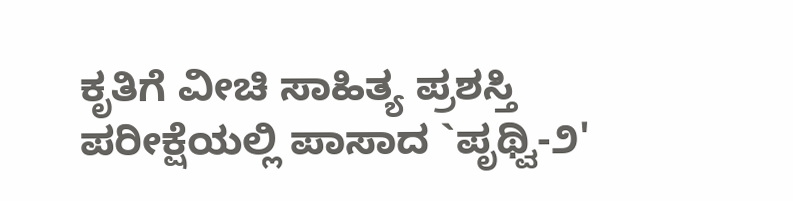ಕೃತಿಗೆ ವೀಚಿ ಸಾಹಿತ್ಯ ಪ್ರಶಸ್ತಿ
ಪರೀಕ್ಷೆಯಲ್ಲಿ ಪಾಸಾದ `ಪೃಥ್ವಿ-೨'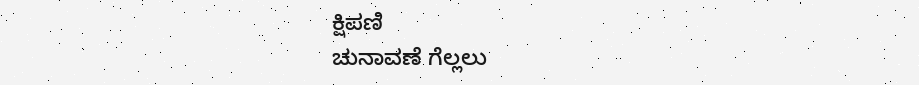ಕ್ಷಿಪಣಿ
ಚುನಾವಣೆ ಗೆಲ್ಲಲು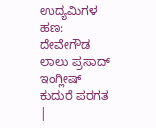ಉದ್ಯಮಿಗಳ ಹಣ: ದೇವೇಗೌಡ
ಲಾಲು ಪ್ರಸಾದ್ ಇಂಗ್ಲೀಷ್ ಕುದುರೆ ಪರಗತ
|